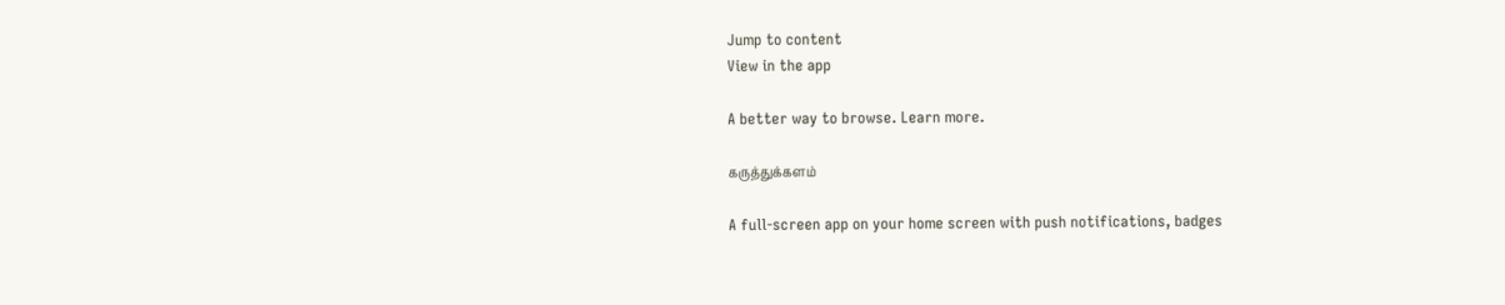Jump to content
View in the app

A better way to browse. Learn more.

கருத்துக்களம்

A full-screen app on your home screen with push notifications, badges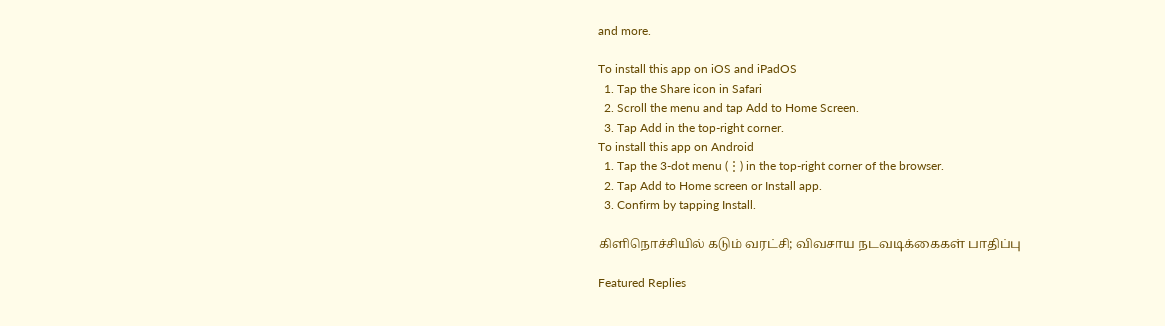and more.

To install this app on iOS and iPadOS
  1. Tap the Share icon in Safari
  2. Scroll the menu and tap Add to Home Screen.
  3. Tap Add in the top-right corner.
To install this app on Android
  1. Tap the 3-dot menu (⋮) in the top-right corner of the browser.
  2. Tap Add to Home screen or Install app.
  3. Confirm by tapping Install.

கிளிநொச்சியில் கடும் வரட்சி; விவசாய நடவடிக்கைகள் பாதிப்பு

Featured Replies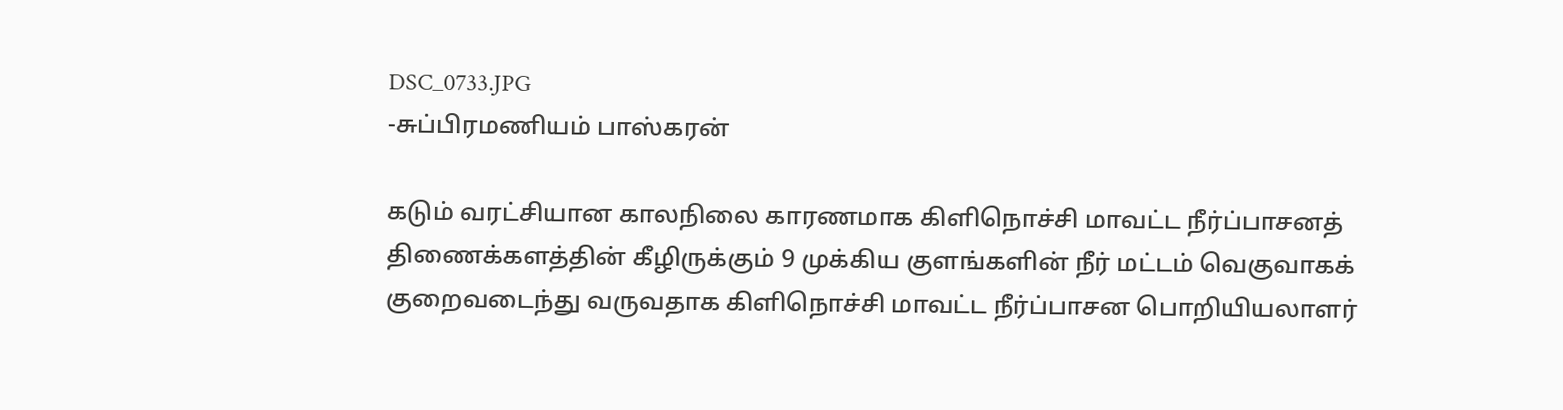DSC_0733.JPG
-சுப்பிரமணியம் பாஸ்கரன்

கடும் வரட்சியான காலநிலை காரணமாக கிளிநொச்சி மாவட்ட நீர்ப்பாசனத் திணைக்களத்தின் கீழிருக்கும் 9 முக்கிய குளங்களின் நீர் மட்டம் வெகுவாகக் குறைவடைந்து வருவதாக கிளிநொச்சி மாவட்ட நீர்ப்பாசன பொறியியலாளர்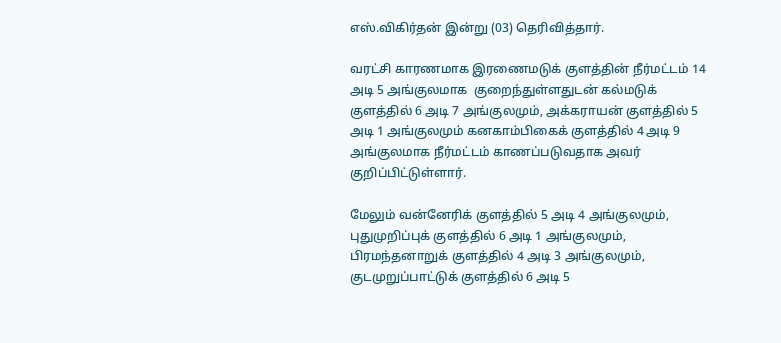எஸ்.விகிர்தன் இன்று (03) தெரிவித்தார்.

வரட்சி காரணமாக இரணைமடுக் குளத்தின் நீர்மட்டம் 14 அடி 5 அங்குலமாக  குறைந்துள்ளதுடன் கல்மடுக் குளத்தில் 6 அடி 7 அங்குலமும், அக்கராயன் குளத்தில் 5 அடி 1 அங்குலமும் கனகாம்பிகைக் குளத்தில் 4 அடி 9 அங்குலமாக நீர்மட்டம் காணப்படுவதாக அவர் குறிப்பிட்டுள்ளார்.

மேலும் வன்னேரிக் குளத்தில் 5 அடி 4 அங்குலமும், புதுமுறிப்புக் குளத்தில் 6 அடி 1 அங்குலமும், பிரமந்தனாறுக் குளத்தில் 4 அடி 3 அங்குலமும், குடமுறுப்பாட்டுக் குளத்தில் 6 அடி 5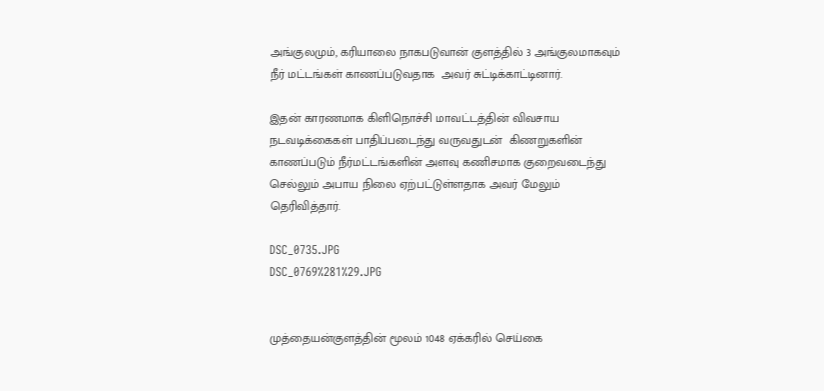அங்குலமும், கரியாலை நாகபடுவான் குளத்தில் 3 அங்குலமாகவும்  நீர் மட்டங்கள் காணப்படுவதாக  அவர் சுட்டிக்காட்டினார்.

இதன் காரணமாக கிளிநொச்சி மாவட்டத்தின் விவசாய நடவடிக்கைகள் பாதிப்படைந்து வருவதுடன்  கிணறுகளின் காணப்படும் நீர்மட்டங்களின் அளவு கணிசமாக குறைவடைந்து செல்லும் அபாய நிலை ஏற்பட்டுள்ளதாக அவர் மேலும் தெரிவித்தார்.

DSC_0735.JPG
DSC_0769%281%29.JPG


முத்தையன்குளத்தின் மூலம் 1048 ஏக்கரில் செய்கை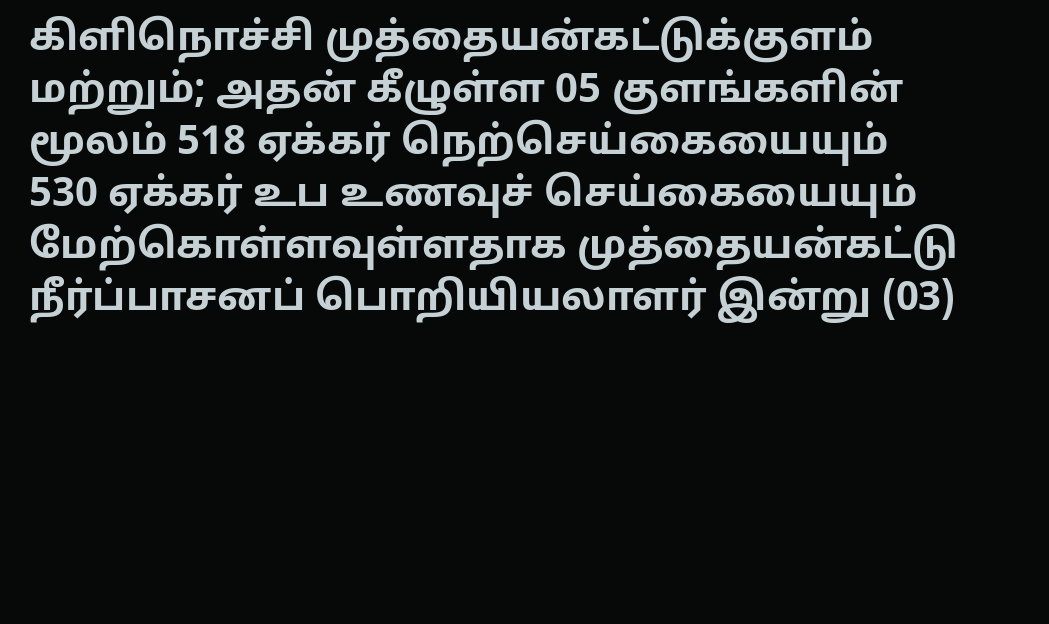கிளிநொச்சி முத்தையன்கட்டுக்குளம் மற்றும்; அதன் கீழுள்ள 05 குளங்களின் மூலம் 518 ஏக்கர் நெற்செய்கையையும் 530 ஏக்கர் உப உணவுச் செய்கையையும் மேற்கொள்ளவுள்ளதாக முத்தையன்கட்டு நீர்ப்பாசனப் பொறியியலாளர் இன்று (03)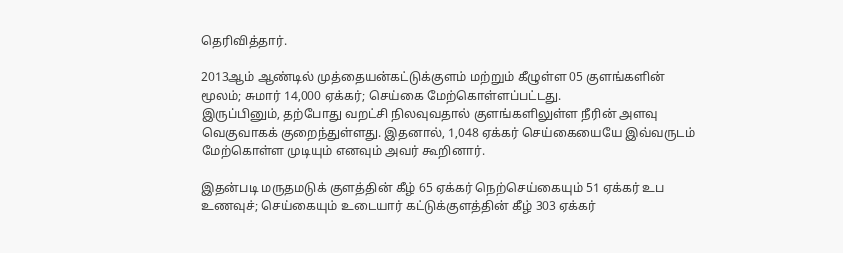தெரிவித்தார்.

2013ஆம் ஆண்டில் முத்தையன்கட்டுக்குளம் மற்றும் கீழுள்ள 05 குளங்களின் மூலம்; சுமார் 14,000 ஏக்கர்; செய்கை மேற்கொள்ளப்பட்டது.
இருப்பினும், தற்போது வறட்சி நிலவுவதால் குளங்களிலுள்ள நீரின் அளவு  வெகுவாகக் குறைந்துள்ளது. இதனால், 1,048 ஏக்கர் செய்கையையே இவ்வருடம் மேற்கொள்ள முடியும் எனவும் அவர் கூறினார்.

இதன்படி மருதமடுக் குளத்தின் கீழ் 65 ஏக்கர் நெற்செய்கையும் 51 ஏக்கர் உப உணவுச்; செய்கையும் உடையார் கட்டுக்குளத்தின் கீழ் 303 ஏக்கர்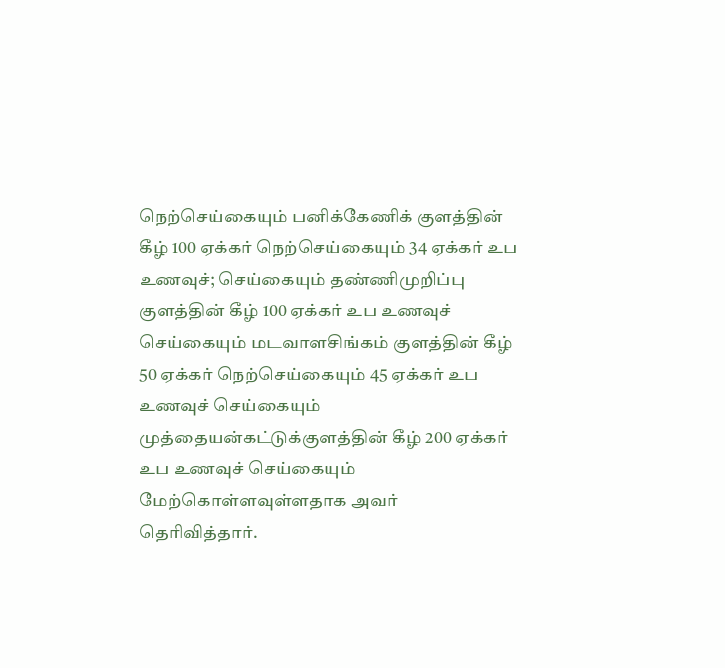நெற்செய்கையும் பனிக்கேணிக் குளத்தின் கீழ் 100 ஏக்கர் நெற்செய்கையும் 34 ஏக்கர் உப உணவுச்; செய்கையும் தண்ணிமுறிப்பு குளத்தின் கீழ் 100 ஏக்கர் உப உணவுச் செய்கையும் மடவாளசிங்கம் குளத்தின் கீழ் 50 ஏக்கர் நெற்செய்கையும் 45 ஏக்கர் உப உணவுச் செய்கையும் முத்தையன்கட்டுக்குளத்தின் கீழ் 200 ஏக்கர் உப உணவுச் செய்கையும் மேற்கொள்ளவுள்ளதாக அவர் தெரிவித்தார்.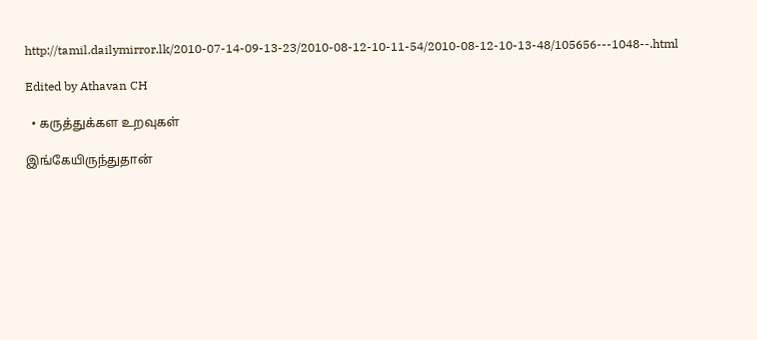http://tamil.dailymirror.lk/2010-07-14-09-13-23/2010-08-12-10-11-54/2010-08-12-10-13-48/105656---1048--.html

Edited by Athavan CH

  • கருத்துக்கள உறவுகள்

இங்கேயிருந்துதான்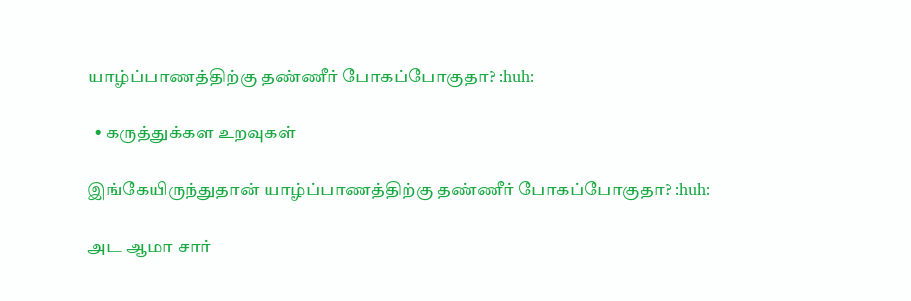யாழ்ப்பாணத்திற்கு தண்ணீர் போகப்போகுதா? :huh:

  • கருத்துக்கள உறவுகள்

இங்கேயிருந்துதான் யாழ்ப்பாணத்திற்கு தண்ணீர் போகப்போகுதா? :huh:

அட ஆமா சார்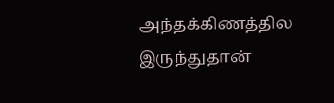அந்தக்கிணத்தில இருந்துதான்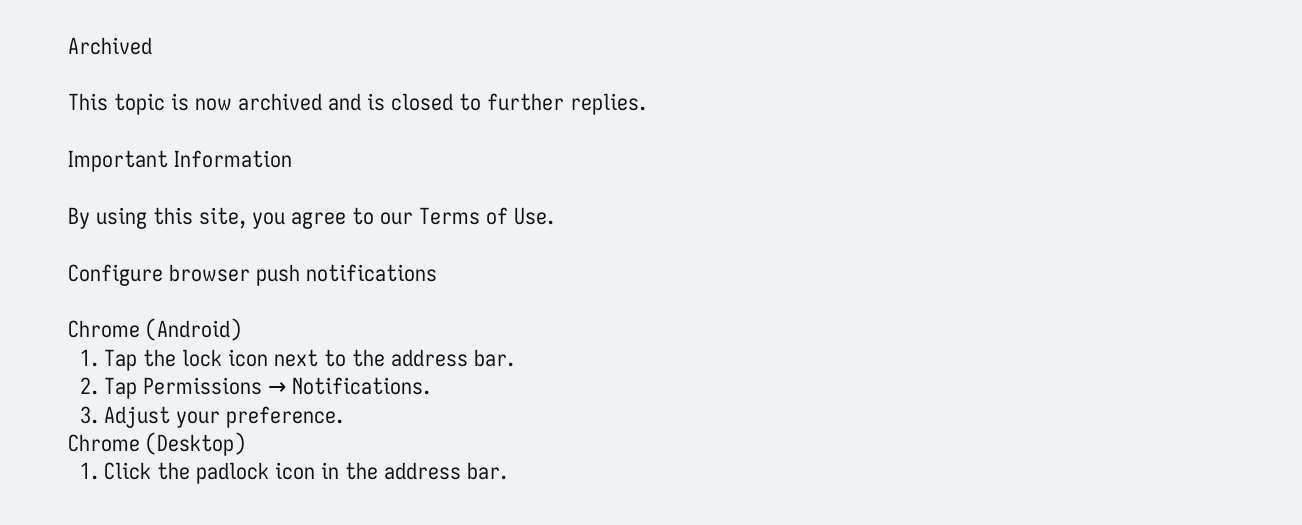Archived

This topic is now archived and is closed to further replies.

Important Information

By using this site, you agree to our Terms of Use.

Configure browser push notifications

Chrome (Android)
  1. Tap the lock icon next to the address bar.
  2. Tap Permissions → Notifications.
  3. Adjust your preference.
Chrome (Desktop)
  1. Click the padlock icon in the address bar.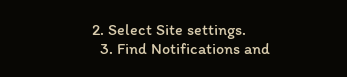2. Select Site settings.
  3. Find Notifications and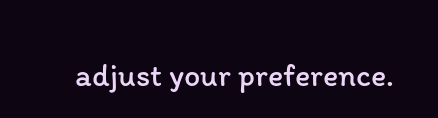adjust your preference.